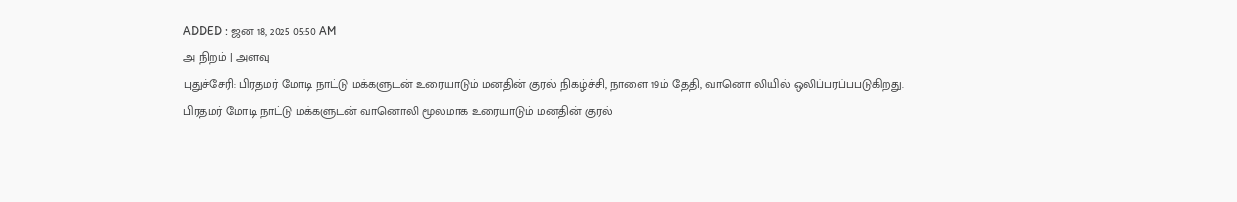ADDED : ஜன 18, 2025 05:50 AM
அ நிறம் | அளவு
புதுச்சேரி: பிரதமர் மோடி நாட்டு மக்களுடன் உரையாடும் மனதின் குரல் நிகழ்ச்சி, நாளை 19ம் தேதி, வானொ லியில் ஒலிப்பரப்பபடுகிறது.
பிரதமர் மோடி நாட்டு மக்களுடன் வானொலி மூலமாக உரையாடும் மனதின் குரல்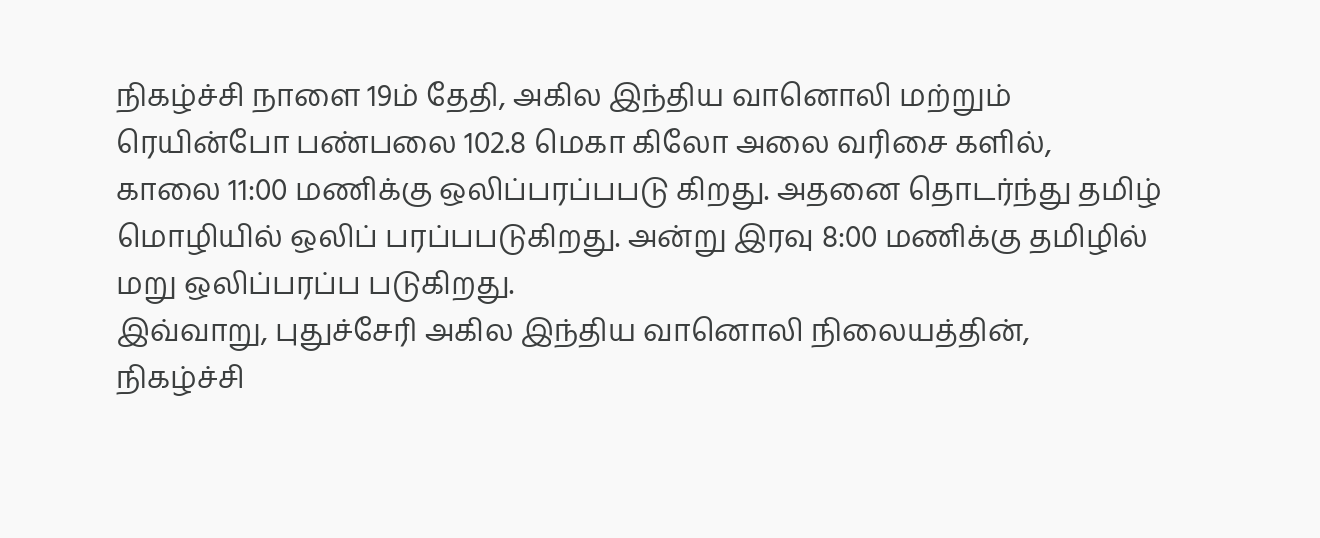நிகழ்ச்சி நாளை 19ம் தேதி, அகில இந்திய வானொலி மற்றும் ரெயின்போ பண்பலை 102.8 மெகா கிலோ அலை வரிசை களில், காலை 11:00 மணிக்கு ஒலிப்பரப்பபடு கிறது. அதனை தொடர்ந்து தமிழ் மொழியில் ஒலிப் பரப்பபடுகிறது. அன்று இரவு 8:00 மணிக்கு தமிழில் மறு ஒலிப்பரப்ப படுகிறது.
இவ்வாறு, புதுச்சேரி அகில இந்திய வானொலி நிலையத்தின், நிகழ்ச்சி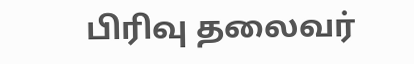பிரிவு தலைவர்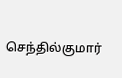செந்தில்குமார்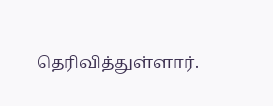தெரிவித்துள்ளார்.